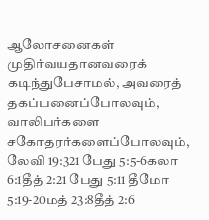ஆலோசனைகள்
முதிர்வயதானவரைக் கடிந்துபேசாமல், அவரைத் தகப்பனைப்போலவும், வாலிபர்களை சகோதரர்களைப்போலவும், லேவி 19:321 பேது 5:5-6கலா 6:1தீத் 2:21 பேது 5:11 தீமோ 5:19-20மத் 23:8தீத் 2:6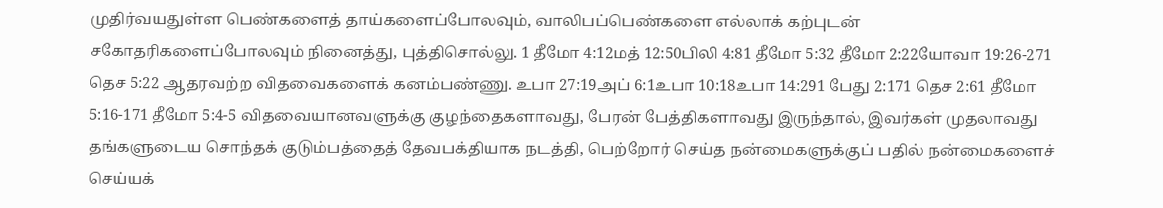முதிர்வயதுள்ள பெண்களைத் தாய்களைப்போலவும், வாலிபப்பெண்களை எல்லாக் கற்புடன் சகோதரிகளைப்போலவும் நினைத்து, புத்திசொல்லு. 1 தீமோ 4:12மத் 12:50பிலி 4:81 தீமோ 5:32 தீமோ 2:22யோவா 19:26-271 தெச 5:22 ஆதரவற்ற விதவைகளைக் கனம்பண்ணு. உபா 27:19அப் 6:1உபா 10:18உபா 14:291 பேது 2:171 தெச 2:61 தீமோ 5:16-171 தீமோ 5:4-5 விதவையானவளுக்கு குழந்தைகளாவது, பேரன் பேத்திகளாவது இருந்தால், இவர்கள் முதலாவது தங்களுடைய சொந்தக் குடும்பத்தைத் தேவபக்தியாக நடத்தி, பெற்றோர் செய்த நன்மைகளுக்குப் பதில் நன்மைகளைச் செய்யக்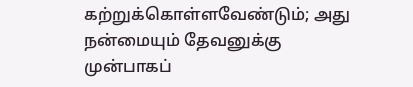கற்றுக்கொள்ளவேண்டும்; அது நன்மையும் தேவனுக்கு முன்பாகப்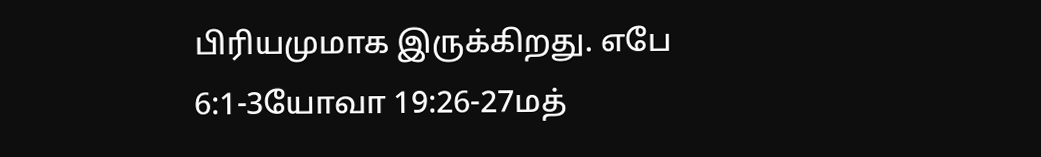பிரியமுமாக இருக்கிறது. எபே 6:1-3யோவா 19:26-27மத்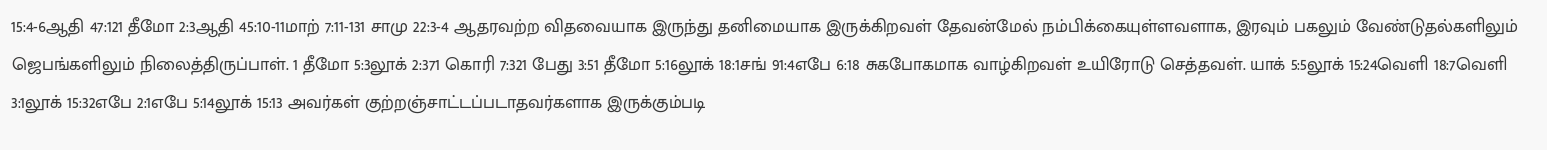15:4-6ஆதி 47:121 தீமோ 2:3ஆதி 45:10-11மாற் 7:11-131 சாமு 22:3-4 ஆதரவற்ற விதவையாக இருந்து தனிமையாக இருக்கிறவள் தேவன்மேல் நம்பிக்கையுள்ளவளாக, இரவும் பகலும் வேண்டுதல்களிலும் ஜெபங்களிலும் நிலைத்திருப்பாள். 1 தீமோ 5:3லூக் 2:371 கொரி 7:321 பேது 3:51 தீமோ 5:16லூக் 18:1சங் 91:4எபே 6:18 சுகபோகமாக வாழ்கிறவள் உயிரோடு செத்தவள். யாக் 5:5லூக் 15:24வெளி 18:7வெளி 3:1லூக் 15:32எபே 2:1எபே 5:14லூக் 15:13 அவர்கள் குற்றஞ்சாட்டப்படாதவர்களாக இருக்கும்படி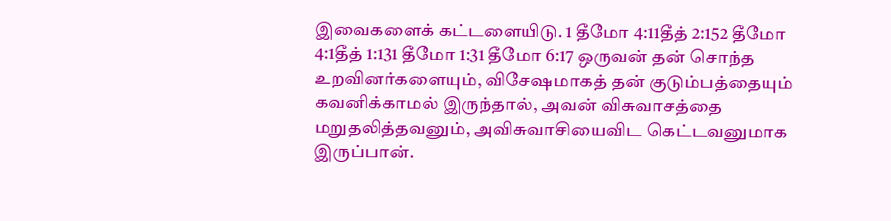இவைகளைக் கட்டளையிடு. 1 தீமோ 4:11தீத் 2:152 தீமோ 4:1தீத் 1:131 தீமோ 1:31 தீமோ 6:17 ஒருவன் தன் சொந்த உறவினர்களையும், விசேஷமாகத் தன் குடும்பத்தையும் கவனிக்காமல் இருந்தால், அவன் விசுவாசத்தை மறுதலித்தவனும், அவிசுவாசியைவிட கெட்டவனுமாக இருப்பான்.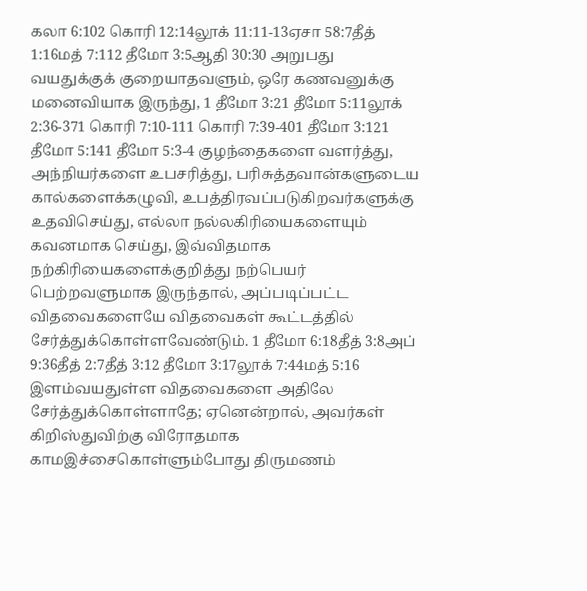கலா 6:102 கொரி 12:14லூக் 11:11-13ஏசா 58:7தீத் 1:16மத் 7:112 தீமோ 3:5ஆதி 30:30 அறுபது வயதுக்குக் குறையாதவளும், ஒரே கணவனுக்கு மனைவியாக இருந்து, 1 தீமோ 3:21 தீமோ 5:11லூக் 2:36-371 கொரி 7:10-111 கொரி 7:39-401 தீமோ 3:121 தீமோ 5:141 தீமோ 5:3-4 குழந்தைகளை வளர்த்து, அந்நியர்களை உபசரித்து, பரிசுத்தவான்களுடைய கால்களைக்கழுவி, உபத்திரவப்படுகிறவர்களுக்கு உதவிசெய்து, எல்லா நல்லகிரியைகளையும் கவனமாக செய்து, இவ்விதமாக நற்கிரியைகளைக்குறித்து நற்பெயர் பெற்றவளுமாக இருந்தால், அப்படிப்பட்ட விதவைகளையே விதவைகள் கூட்டத்தில் சேர்த்துக்கொள்ளவேண்டும். 1 தீமோ 6:18தீத் 3:8அப் 9:36தீத் 2:7தீத் 3:12 தீமோ 3:17லூக் 7:44மத் 5:16 இளம்வயதுள்ள விதவைகளை அதிலே சேர்த்துக்கொள்ளாதே; ஏனென்றால், அவர்கள் கிறிஸ்துவிற்கு விரோதமாக காமஇச்சைகொள்ளும்போது திருமணம்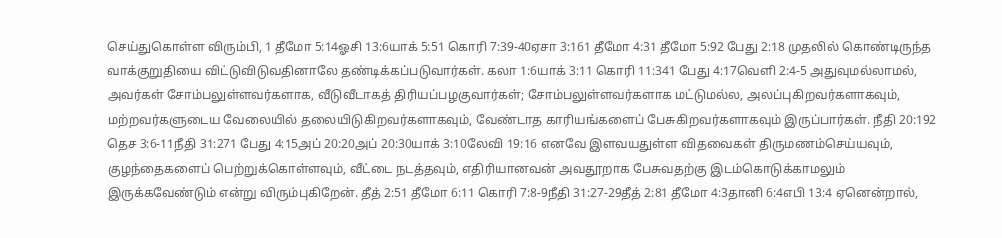செய்துகொள்ள விரும்பி, 1 தீமோ 5:14ஓசி 13:6யாக் 5:51 கொரி 7:39-40ஏசா 3:161 தீமோ 4:31 தீமோ 5:92 பேது 2:18 முதலில் கொண்டிருந்த வாக்குறுதியை விட்டுவிடுவதினாலே தண்டிக்கப்படுவார்கள். கலா 1:6யாக் 3:11 கொரி 11:341 பேது 4:17வெளி 2:4-5 அதுவுமல்லாமல், அவர்கள் சோம்பலுள்ளவர்களாக, வீடுவீடாகத் திரியப்பழகுவார்கள்; சோம்பலுள்ளவர்களாக மட்டுமல்ல, அலப்புகிறவர்களாகவும், மற்றவர்களுடைய வேலையில் தலையிடுகிறவர்களாகவும், வேண்டாத காரியங்களைப் பேசுகிறவர்களாகவும் இருப்பார்கள். நீதி 20:192 தெச 3:6-11நீதி 31:271 பேது 4:15அப் 20:20அப் 20:30யாக் 3:10லேவி 19:16 எனவே இளவயதுள்ள விதவைகள் திருமணம்செய்யவும், குழந்தைகளைப் பெற்றுக்கொள்ளவும், வீட்டை நடத்தவும், எதிரியானவன் அவதூறாக பேசுவதற்கு இடம்கொடுக்காமலும் இருக்கவேண்டும் என்று விரும்புகிறேன். தீத் 2:51 தீமோ 6:11 கொரி 7:8-9நீதி 31:27-29தீத் 2:81 தீமோ 4:3தானி 6:4எபி 13:4 ஏனென்றால்,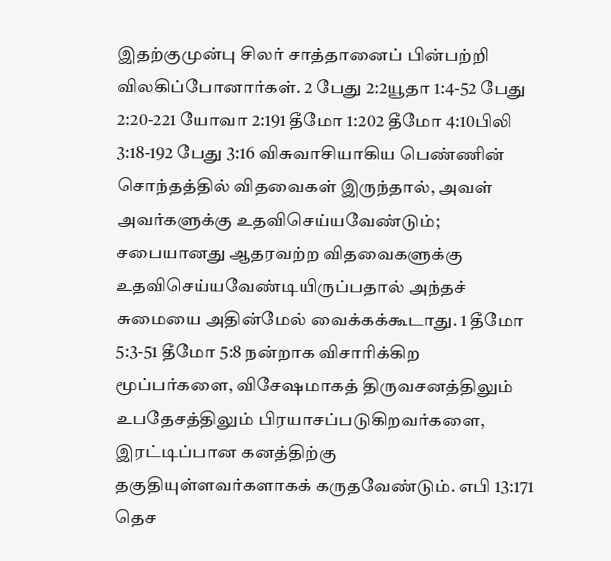இதற்குமுன்பு சிலர் சாத்தானைப் பின்பற்றி விலகிப்போனார்கள். 2 பேது 2:2யூதா 1:4-52 பேது 2:20-221 யோவா 2:191 தீமோ 1:202 தீமோ 4:10பிலி 3:18-192 பேது 3:16 விசுவாசியாகிய பெண்ணின் சொந்தத்தில் விதவைகள் இருந்தால், அவள் அவர்களுக்கு உதவிசெய்யவேண்டும்; சபையானது ஆதரவற்ற விதவைகளுக்கு உதவிசெய்யவேண்டியிருப்பதால் அந்தச் சுமையை அதின்மேல் வைக்கக்கூடாது. 1 தீமோ 5:3-51 தீமோ 5:8 நன்றாக விசாரிக்கிற மூப்பர்களை, விசேஷமாகத் திருவசனத்திலும் உபதேசத்திலும் பிரயாசப்படுகிறவர்களை, இரட்டிப்பான கனத்திற்கு தகுதியுள்ளவர்களாகக் கருதவேண்டும். எபி 13:171 தெச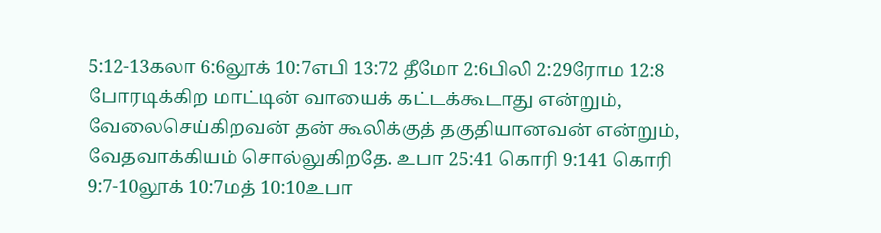5:12-13கலா 6:6லூக் 10:7எபி 13:72 தீமோ 2:6பிலி 2:29ரோம 12:8 போரடிக்கிற மாட்டின் வாயைக் கட்டக்கூடாது என்றும், வேலைசெய்கிறவன் தன் கூலிக்குத் தகுதியானவன் என்றும், வேதவாக்கியம் சொல்லுகிறதே. உபா 25:41 கொரி 9:141 கொரி 9:7-10லூக் 10:7மத் 10:10உபா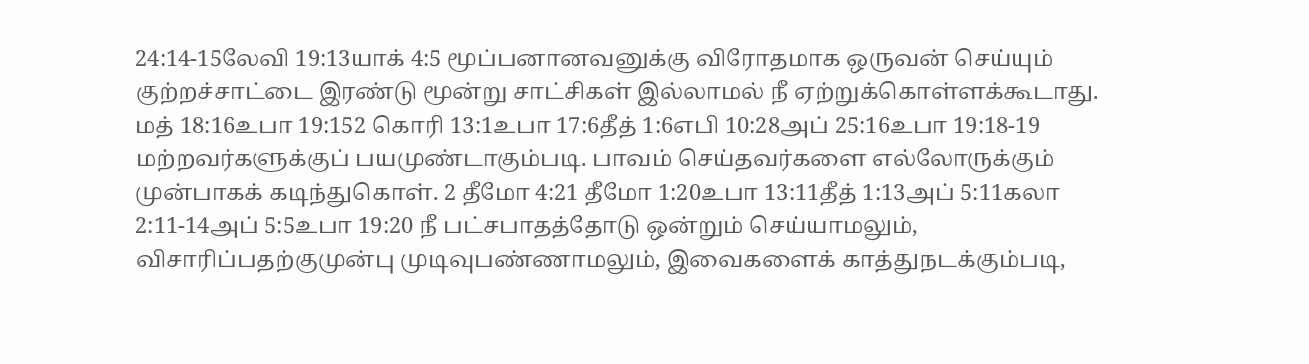24:14-15லேவி 19:13யாக் 4:5 மூப்பனானவனுக்கு விரோதமாக ஒருவன் செய்யும் குற்றச்சாட்டை இரண்டு மூன்று சாட்சிகள் இல்லாமல் நீ ஏற்றுக்கொள்ளக்கூடாது. மத் 18:16உபா 19:152 கொரி 13:1உபா 17:6தீத் 1:6எபி 10:28அப் 25:16உபா 19:18-19 மற்றவர்களுக்குப் பயமுண்டாகும்படி. பாவம் செய்தவர்களை எல்லோருக்கும் முன்பாகக் கடிந்துகொள். 2 தீமோ 4:21 தீமோ 1:20உபா 13:11தீத் 1:13அப் 5:11கலா 2:11-14அப் 5:5உபா 19:20 நீ பட்சபாதத்தோடு ஒன்றும் செய்யாமலும், விசாரிப்பதற்குமுன்பு முடிவுபண்ணாமலும், இவைகளைக் காத்துநடக்கும்படி,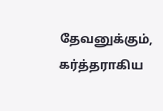தேவனுக்கும், கர்த்தராகிய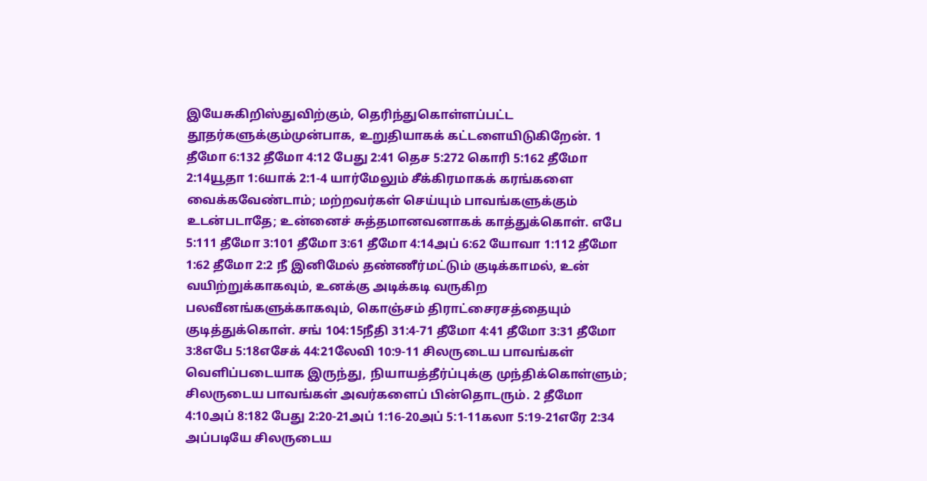இயேசுகிறிஸ்துவிற்கும், தெரிந்துகொள்ளப்பட்ட தூதர்களுக்கும்முன்பாக, உறுதியாகக் கட்டளையிடுகிறேன். 1 தீமோ 6:132 தீமோ 4:12 பேது 2:41 தெச 5:272 கொரி 5:162 தீமோ 2:14யூதா 1:6யாக் 2:1-4 யார்மேலும் சீக்கிரமாகக் கரங்களை வைக்கவேண்டாம்; மற்றவர்கள் செய்யும் பாவங்களுக்கும் உடன்படாதே; உன்னைச் சுத்தமானவனாகக் காத்துக்கொள். எபே 5:111 தீமோ 3:101 தீமோ 3:61 தீமோ 4:14அப் 6:62 யோவா 1:112 தீமோ 1:62 தீமோ 2:2 நீ இனிமேல் தண்ணீர்மட்டும் குடிக்காமல், உன் வயிற்றுக்காகவும், உனக்கு அடிக்கடி வருகிற பலவீனங்களுக்காகவும், கொஞ்சம் திராட்சைரசத்தையும் குடித்துக்கொள். சங் 104:15நீதி 31:4-71 தீமோ 4:41 தீமோ 3:31 தீமோ 3:8எபே 5:18எசேக் 44:21லேவி 10:9-11 சிலருடைய பாவங்கள் வெளிப்படையாக இருந்து, நியாயத்தீர்ப்புக்கு முந்திக்கொள்ளும்; சிலருடைய பாவங்கள் அவர்களைப் பின்தொடரும். 2 தீமோ 4:10அப் 8:182 பேது 2:20-21அப் 1:16-20அப் 5:1-11கலா 5:19-21எரே 2:34 அப்படியே சிலருடைய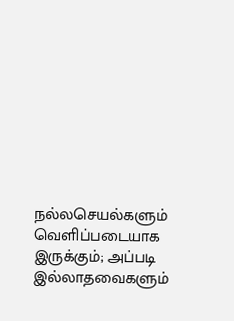நல்லசெயல்களும் வெளிப்படையாக இருக்கும்; அப்படி இல்லாதவைகளும்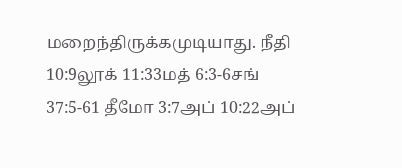மறைந்திருக்கமுடியாது. நீதி 10:9லூக் 11:33மத் 6:3-6சங் 37:5-61 தீமோ 3:7அப் 10:22அப்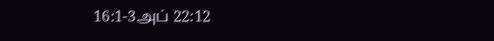16:1-3அப் 22:12